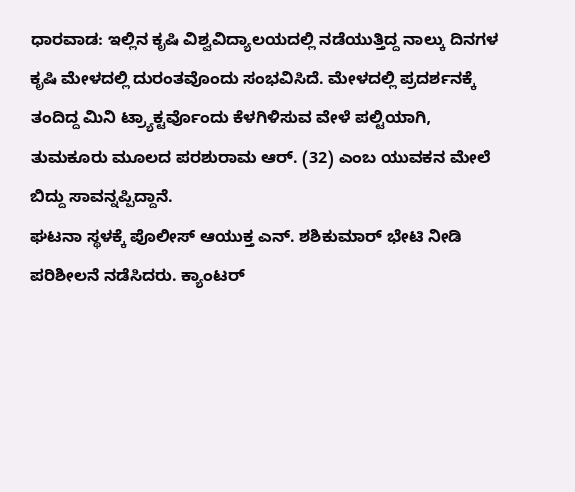ಧಾರವಾಡ: ಇಲ್ಲಿನ ಕೃಷಿ ವಿಶ್ವವಿದ್ಯಾಲಯದಲ್ಲಿ ನಡೆಯುತ್ತಿದ್ದ ನಾಲ್ಕು ದಿನಗಳ ಕೃಷಿ ಮೇಳದಲ್ಲಿ ದುರಂತವೊಂದು ಸಂಭವಿಸಿದೆ. ಮೇಳದಲ್ಲಿ ಪ್ರದರ್ಶನಕ್ಕೆ ತಂದಿದ್ದ ಮಿನಿ ಟ್ರ್ಯಾಕ್ಟರ್ವೊಂದು ಕೆಳಗಿಳಿಸುವ ವೇಳೆ ಪಲ್ಟಿಯಾಗಿ, ತುಮಕೂರು ಮೂಲದ ಪರಶುರಾಮ ಆರ್. (32) ಎಂಬ ಯುವಕನ ಮೇಲೆ ಬಿದ್ದು ಸಾವನ್ನಪ್ಪಿದ್ದಾನೆ.
ಘಟನಾ ಸ್ಥಳಕ್ಕೆ ಪೊಲೀಸ್ ಆಯುಕ್ತ ಎನ್. ಶಶಿಕುಮಾರ್ ಭೇಟಿ ನೀಡಿ ಪರಿಶೀಲನೆ ನಡೆಸಿದರು. ಕ್ಯಾಂಟರ್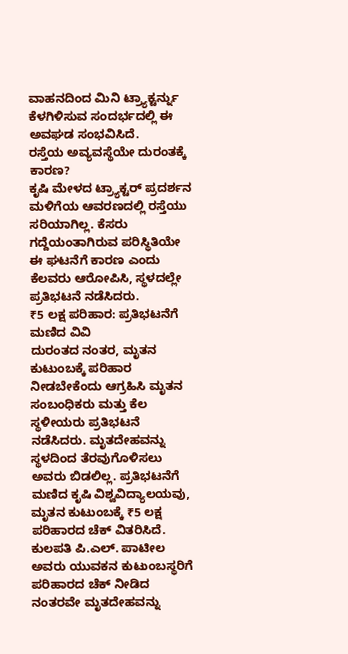ವಾಹನದಿಂದ ಮಿನಿ ಟ್ರ್ಯಾಕ್ಟರ್ನ್ನು ಕೆಳಗಿಳಿಸುವ ಸಂದರ್ಭದಲ್ಲಿ ಈ ಅವಘಡ ಸಂಭವಿಸಿದೆ.
ರಸ್ತೆಯ ಅವ್ಯವಸ್ಥೆಯೇ ದುರಂತಕ್ಕೆ ಕಾರಣ?
ಕೃಷಿ ಮೇಳದ ಟ್ರ್ಯಾಕ್ಟರ್ ಪ್ರದರ್ಶನ ಮಳಿಗೆಯ ಆವರಣದಲ್ಲಿ ರಸ್ತೆಯು ಸರಿಯಾಗಿಲ್ಲ. ಕೆಸರು ಗದ್ದೆಯಂತಾಗಿರುವ ಪರಿಸ್ಥಿತಿಯೇ ಈ ಘಟನೆಗೆ ಕಾರಣ ಎಂದು ಕೆಲವರು ಆರೋಪಿಸಿ, ಸ್ಥಳದಲ್ಲೇ ಪ್ರತಿಭಟನೆ ನಡೆಸಿದರು.
₹5 ಲಕ್ಷ ಪರಿಹಾರ: ಪ್ರತಿಭಟನೆಗೆ ಮಣಿದ ವಿವಿ
ದುರಂತದ ನಂತರ, ಮೃತನ ಕುಟುಂಬಕ್ಕೆ ಪರಿಹಾರ ನೀಡಬೇಕೆಂದು ಆಗ್ರಹಿಸಿ ಮೃತನ ಸಂಬಂಧಿಕರು ಮತ್ತು ಕೆಲ ಸ್ಥಳೀಯರು ಪ್ರತಿಭಟನೆ ನಡೆಸಿದರು. ಮೃತದೇಹವನ್ನು ಸ್ಥಳದಿಂದ ತೆರವುಗೊಳಿಸಲು ಅವರು ಬಿಡಲಿಲ್ಲ. ಪ್ರತಿಭಟನೆಗೆ ಮಣಿದ ಕೃಷಿ ವಿಶ್ವವಿದ್ಯಾಲಯವು, ಮೃತನ ಕುಟುಂಬಕ್ಕೆ ₹5 ಲಕ್ಷ ಪರಿಹಾರದ ಚೆಕ್ ವಿತರಿಸಿದೆ. ಕುಲಪತಿ ಪಿ.ಎಲ್. ಪಾಟೀಲ ಅವರು ಯುವಕನ ಕುಟುಂಬಸ್ಥರಿಗೆ ಪರಿಹಾರದ ಚೆಕ್ ನೀಡಿದ ನಂತರವೇ ಮೃತದೇಹವನ್ನು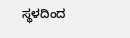ಸ್ಥಳದಿಂದ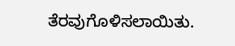ತೆರವುಗೊಳಿಸಲಾಯಿತು.